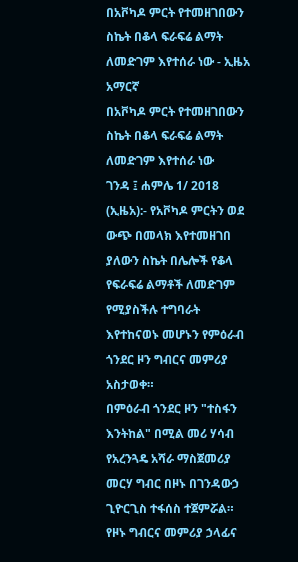በአቮካዶ ምርት የተመዘገበውን ስኬት በቆላ ፍራፍሬ ልማት ለመድገም እየተሰራ ነው - ኢዜአ አማርኛ
በአቮካዶ ምርት የተመዘገበውን ስኬት በቆላ ፍራፍሬ ልማት ለመድገም እየተሰራ ነው
ገንዳ ፤ ሐምሌ 1/ 2018 (ኢዜአ):- የአቮካዶ ምርትን ወደ ውጭ በመላክ እየተመዘገበ ያለውን ስኬት በሌሎች የቆላ የፍራፍሬ ልማቶች ለመድገም የሚያስችሉ ተግባራት እየተከናወኑ መሆኑን የምዕራብ ጎንደር ዞን ግብርና መምሪያ አስታወቀ።
በምዕራብ ጎንደር ዞን "ተስፋን እንትከል" በሚል መሪ ሃሳብ የአረንጓዴ አሻራ ማስጀመሪያ መርሃ ግብር በዞኑ በገንዳውኃ ጊዮርጊስ ተፋሰስ ተጀምሯል።
የዞኑ ግብርና መምሪያ ኃላፊና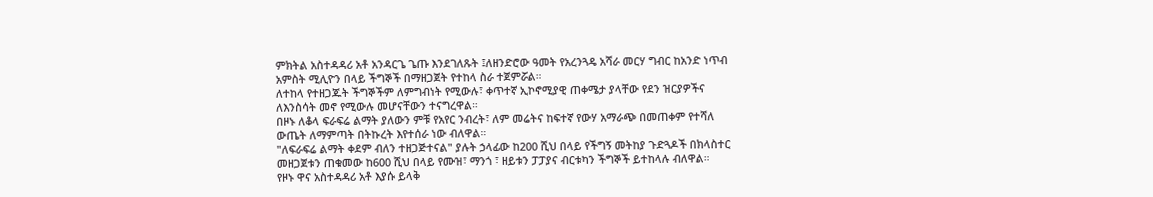ምክትል አስተዳዳሪ አቶ አንዳርጌ ጌጡ እንደገለጹት ፤ለዘንድሮው ዓመት የአረንጓዴ አሻራ መርሃ ግብር ከአንድ ነጥብ አምስት ሚሊዮን በላይ ችግኞች በማዘጋጀት የተከላ ስራ ተጀምሯል።
ለተከላ የተዘጋጁት ችግኞችም ለምግብነት የሚውሉ፣ ቀጥተኛ ኢኮኖሚያዊ ጠቀሜታ ያላቸው የደን ዝርያዎችና ለእንስሳት መኖ የሚውሉ መሆናቸውን ተናግረዋል።
በዞኑ ለቆላ ፍራፍሬ ልማት ያለውን ምቹ የአየር ንብረት፣ ለም መሬትና ከፍተኛ የውሃ አማራጭ በመጠቀም የተሻለ ውጤት ለማምጣት በትኩረት እየተሰራ ነው ብለዋል።
"ለፍራፍሬ ልማት ቀደም ብለን ተዘጋጅተናል" ያሉት ኃላፊው ከ200 ሺህ በላይ የችግኝ መትከያ ጉድጓዶች በክላስተር መዘጋጀቱን ጠቁመው ከ600 ሺህ በላይ የሙዝ፣ ማንጎ ፣ ዘይቱን ፓፓያና ብርቱካን ችግኞች ይተከላሉ ብለዋል።
የዞኑ ዋና አስተዳዳሪ አቶ እያሱ ይላቅ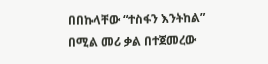በበኩላቸው “ተስፋን እንትከል” በሚል መሪ ቃል በተጀመረው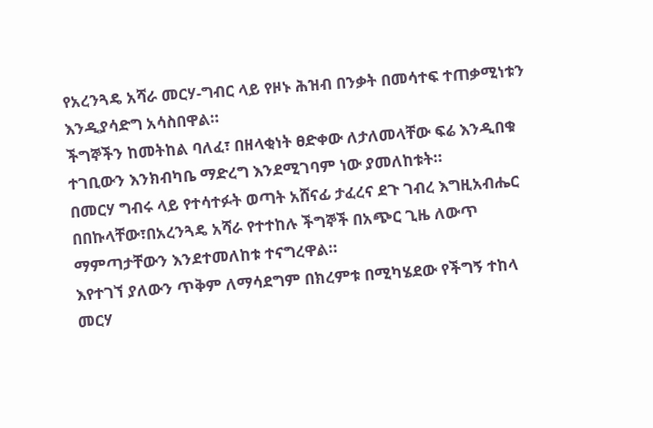የአረንጓዴ አሻራ መርሃ-ግብር ላይ የዞኑ ሕዝብ በንቃት በመሳተፍ ተጠቃሚነቱን እንዲያሳድግ አሳስበዋል።
ችግኞችን ከመትከል ባለፈ፣ በዘላቂነት ፀድቀው ለታለመላቸው ፍሬ እንዲበቁ ተገቢውን እንክብካቤ ማድረግ እንደሚገባም ነው ያመለከቱት።
በመርሃ ግብሩ ላይ የተሳተፉት ወጣት አሸናፊ ታፈረና ደጉ ገብረ እግዚአብሔር በበኩላቸው፣በአረንጓዴ አሻራ የተተከሉ ችግኞች በአጭር ጊዜ ለውጥ ማምጣታቸውን እንደተመለከቱ ተናግረዋል።
እየተገኘ ያለውን ጥቅም ለማሳደግም በክረምቱ በሚካሄደው የችግኝ ተከላ መርሃ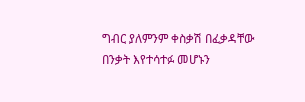ግብር ያለምንም ቀስቃሽ በፈቃዳቸው በንቃት እየተሳተፉ መሆኑን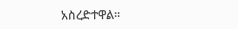አስረድተዋል።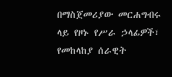በማስጀመሪያው መርሐግብሩ ላይ የዞኑ የሥራ ኃላፊዎች፣ የመከላከያ ሰራዊት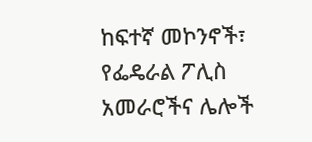ከፍተኛ መኮንኖች፣ የፌዴራል ፖሊስ አመራሮችና ሌሎች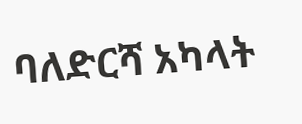ባለድርሻ አካላት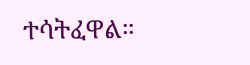ተሳትፈዋል።